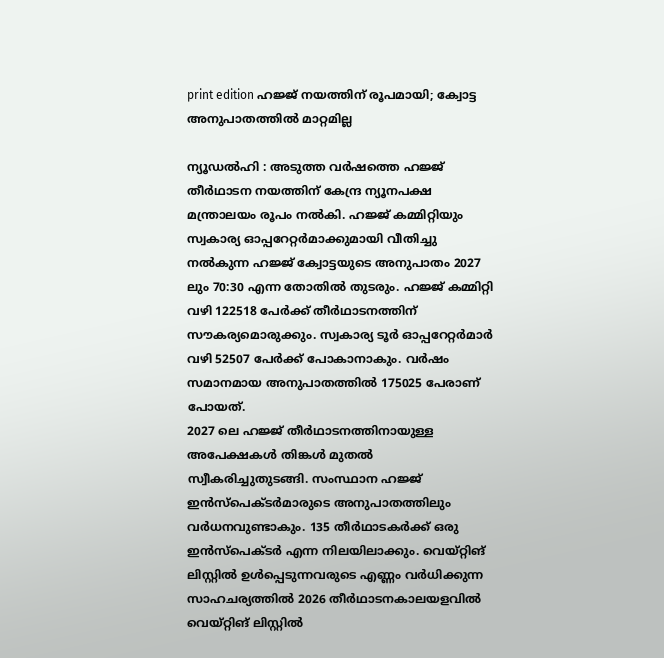print edition ഹജ്ജ് നയത്തിന് രൂപമായി; ക്വോട്ട അനുപാതത്തിൽ മാറ്റമില്ല

ന്യൂഡൽഹി : അടുത്ത വർഷത്തെ ഹജ്ജ് തീർഥാടന നയത്തിന് കേന്ദ്ര ന്യൂനപക്ഷ മന്ത്രാലയം രൂപം നൽകി. ഹജ്ജ് കമ്മിറ്റിയും സ്വകാര്യ ഓപ്പറേറ്റർമാക്കുമായി വീതിച്ചു നൽകുന്ന ഹജ്ജ് ക്വോട്ടയുടെ അനുപാതം 2027 ലും 70:30 എന്ന തോതിൽ തുടരും. ഹജ്ജ് കമ്മിറ്റി വഴി 122518 പേർക്ക് തീർഥാടനത്തിന് സൗകര്യമൊരുക്കും. സ്വകാര്യ ടൂർ ഓപ്പറേറ്റർമാർ വഴി 52507 പേർക്ക് പോകാനാകും. വർഷം സമാനമായ അനുപാതത്തിൽ 175025 പേരാണ് പോയത്.
2027 ലെ ഹജ്ജ് തീർഥാടനത്തിനായുള്ള അപേക്ഷകൾ തിങ്കൾ മുതൽ സ്വീകരിച്ചുതുടങ്ങി. സംസ്ഥാന ഹജ്ജ് ഇൻസ്പെക്ടർമാരുടെ അനുപാതത്തിലും വർധനവുണ്ടാകും. 135 തീർഥാടകർക്ക് ഒരു ഇൻസ്പെക്ടർ എന്ന നിലയിലാക്കും. വെയ്റ്റിങ് ലിസ്റ്റിൽ ഉൾപ്പെടുന്നവരുടെ എണ്ണം വർധിക്കുന്ന സാഹചര്യത്തിൽ 2026 തീർഥാടനകാലയളവിൽ വെയ്റ്റിങ് ലിസ്റ്റിൽ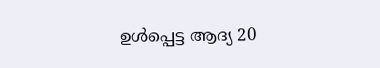ഉൾപ്പെട്ട ആദ്യ 20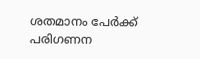ശതമാനം പേർക്ക് പരിഗണന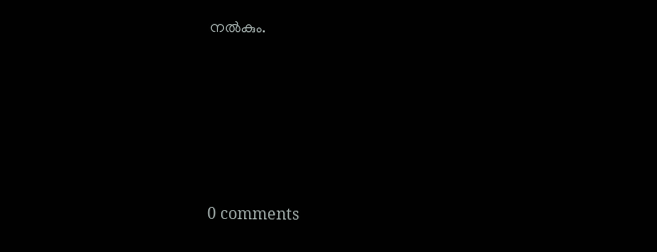നൽകും.








0 comments